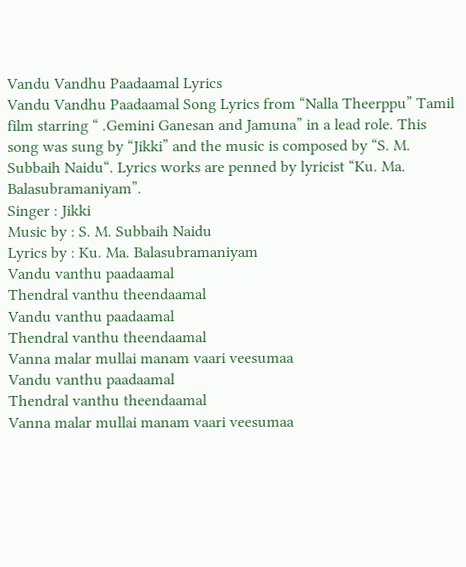Vandu Vandhu Paadaamal Lyrics
Vandu Vandhu Paadaamal Song Lyrics from “Nalla Theerppu” Tamil film starring “ .Gemini Ganesan and Jamuna” in a lead role. This song was sung by “Jikki” and the music is composed by “S. M. Subbaih Naidu“. Lyrics works are penned by lyricist “Ku. Ma. Balasubramaniyam”.
Singer : Jikki
Music by : S. M. Subbaih Naidu
Lyrics by : Ku. Ma. Balasubramaniyam
Vandu vanthu paadaamal
Thendral vanthu theendaamal
Vandu vanthu paadaamal
Thendral vanthu theendaamal
Vanna malar mullai manam vaari veesumaa
Vandu vanthu paadaamal
Thendral vanthu theendaamal
Vanna malar mullai manam vaari veesumaa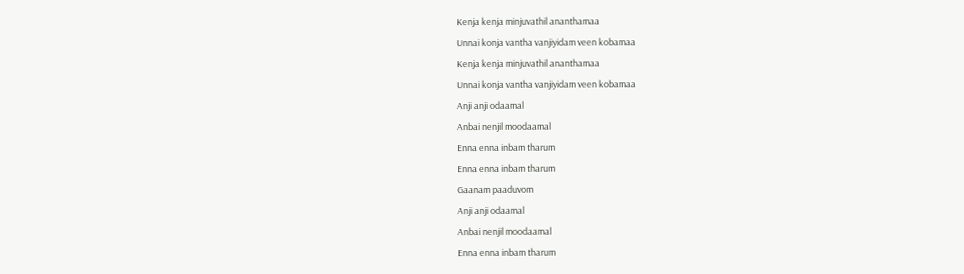Kenja kenja minjuvathil ananthamaa
Unnai konja vantha vanjiyidam veen kobamaa
Kenja kenja minjuvathil ananthamaa
Unnai konja vantha vanjiyidam veen kobamaa
Anji anji odaamal
Anbai nenjil moodaamal
Enna enna inbam tharum
Enna enna inbam tharum
Gaanam paaduvom
Anji anji odaamal
Anbai nenjil moodaamal
Enna enna inbam tharum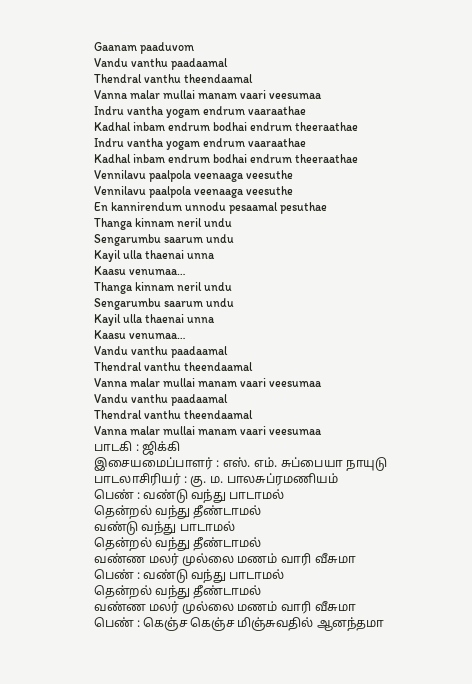Gaanam paaduvom
Vandu vanthu paadaamal
Thendral vanthu theendaamal
Vanna malar mullai manam vaari veesumaa
Indru vantha yogam endrum vaaraathae
Kadhal inbam endrum bodhai endrum theeraathae
Indru vantha yogam endrum vaaraathae
Kadhal inbam endrum bodhai endrum theeraathae
Vennilavu paalpola veenaaga veesuthe
Vennilavu paalpola veenaaga veesuthe
En kannirendum unnodu pesaamal pesuthae
Thanga kinnam neril undu
Sengarumbu saarum undu
Kayil ulla thaenai unna
Kaasu venumaa…
Thanga kinnam neril undu
Sengarumbu saarum undu
Kayil ulla thaenai unna
Kaasu venumaa…
Vandu vanthu paadaamal
Thendral vanthu theendaamal
Vanna malar mullai manam vaari veesumaa
Vandu vanthu paadaamal
Thendral vanthu theendaamal
Vanna malar mullai manam vaari veesumaa
பாடகி : ஜிக்கி
இசையமைப்பாளர் : எஸ். எம். சுப்பையா நாயுடு
பாடலாசிரியர் : கு. ம. பாலசுப்ரமணியம்
பெண் : வண்டு வந்து பாடாமல்
தென்றல் வந்து தீண்டாமல்
வண்டு வந்து பாடாமல்
தென்றல் வந்து தீண்டாமல்
வண்ண மலர் முல்லை மணம் வாரி வீசுமா
பெண் : வண்டு வந்து பாடாமல்
தென்றல் வந்து தீண்டாமல்
வண்ண மலர் முல்லை மணம் வாரி வீசுமா
பெண் : கெஞ்ச கெஞ்ச மிஞ்சுவதில் ஆனந்தமா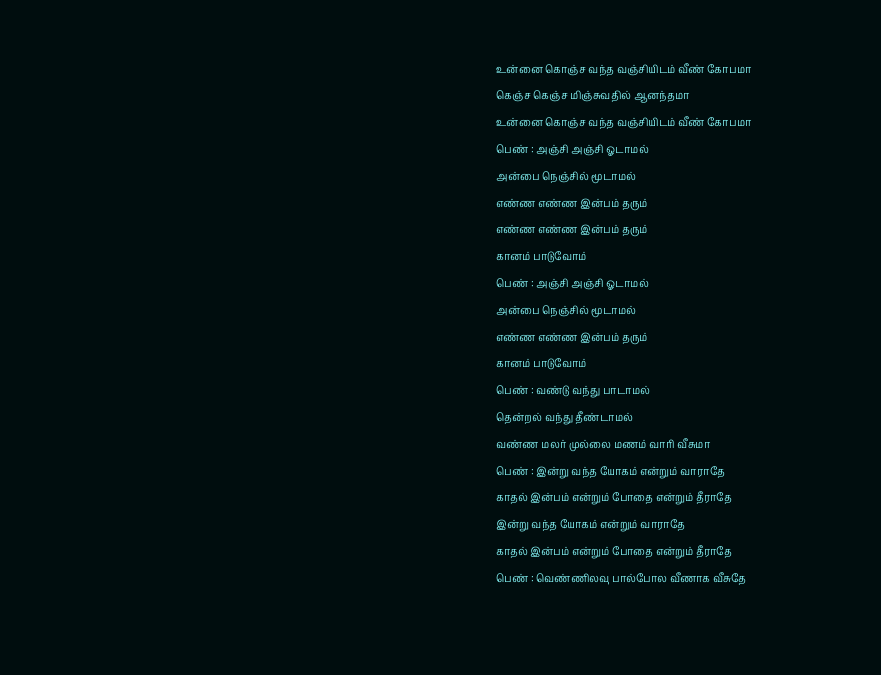உன்னை கொஞ்ச வந்த வஞ்சியிடம் வீண் கோபமா
கெஞ்ச கெஞ்ச மிஞ்சுவதில் ஆனந்தமா
உன்னை கொஞ்ச வந்த வஞ்சியிடம் வீண் கோபமா
பெண் : அஞ்சி அஞ்சி ஓடாமல்
அன்பை நெஞ்சில் மூடாமல்
எண்ண எண்ண இன்பம் தரும்
எண்ண எண்ண இன்பம் தரும்
கானம் பாடுவோம்
பெண் : அஞ்சி அஞ்சி ஓடாமல்
அன்பை நெஞ்சில் மூடாமல்
எண்ண எண்ண இன்பம் தரும்
கானம் பாடுவோம்
பெண் : வண்டு வந்து பாடாமல்
தென்றல் வந்து தீண்டாமல்
வண்ண மலர் முல்லை மணம் வாரி வீசுமா
பெண் : இன்று வந்த யோகம் என்றும் வாராதே
காதல் இன்பம் என்றும் போதை என்றும் தீராதே
இன்று வந்த யோகம் என்றும் வாராதே
காதல் இன்பம் என்றும் போதை என்றும் தீராதே
பெண் : வெண்ணிலவு பால்போல வீணாக வீசுதே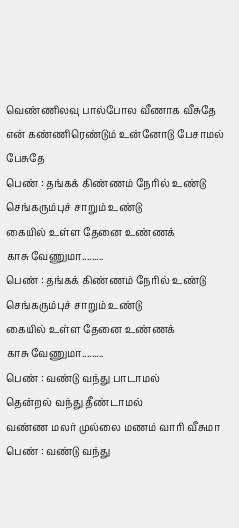வெண்ணிலவு பால்போல வீணாக வீசுதே
என் கண்ணிரெண்டும் உன்னோடு பேசாமல் பேசுதே
பெண் : தங்கக் கிண்ணம் நேரில் உண்டு
செங்கரும்புச் சாறும் உண்டு
கையில் உள்ள தேனை உண்ணக்
காசு வேணுமா.........
பெண் : தங்கக் கிண்ணம் நேரில் உண்டு
செங்கரும்புச் சாறும் உண்டு
கையில் உள்ள தேனை உண்ணக்
காசு வேணுமா.........
பெண் : வண்டு வந்து பாடாமல்
தென்றல் வந்து தீண்டாமல்
வண்ண மலர் முல்லை மணம் வாரி வீசுமா
பெண் : வண்டு வந்து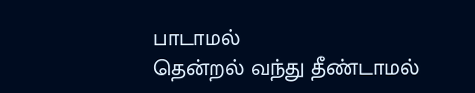பாடாமல்
தென்றல் வந்து தீண்டாமல்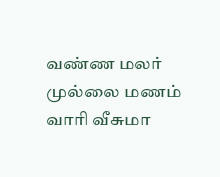வண்ண மலர் முல்லை மணம் வாரி வீசுமா